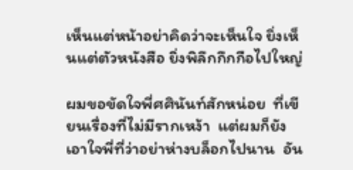เห็นแต่หน้าอย่าคิดว่าจะเห็นใจ ยิ่งเห็นแต่ตัวหนังสือ ยิ่งพิลึกกึกกือไปใหญ่

ผมขอขัดใจพี่ศศินันท์สักหน่อย  ที่เขียนเรื่องที่ไม่มีรากเหง้า  แต่ผมก็ยังเอาใจพี่ที่ว่าอย่าห่างบล็อกไปนาน  อัน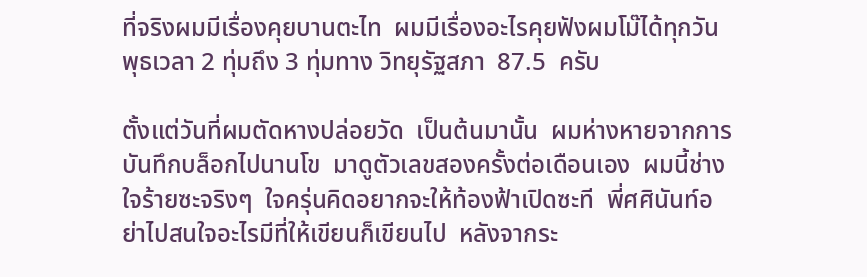ที่จริงผมมีเรื่องคุยบานตะไท  ผมมีเรื่องอะไรคุยฟังผมโม๊ได้ทุกวันพุธเวลา 2 ทุ่มถึง 3 ทุ่มทาง วิทยุรัฐสภา  87.5  ครับ

ตั้งแต่วันที่ผมตัดหางปล่อยวัด  เป็นต้นมานั้น  ผมห่างหายจากการบันทึกบล็อกไปนานโข  มาดูตัวเลขสองครั้งต่อเดือนเอง  ผมนี้ช่างใจร้ายซะจริงๆ  ใจครุ่นคิดอยากจะให้ท้องฟ้าเปิดซะที  พี่ศศินันท์อย่าไปสนใจอะไรมีที่ให้เขียนก็เขียนไป  หลังจากระ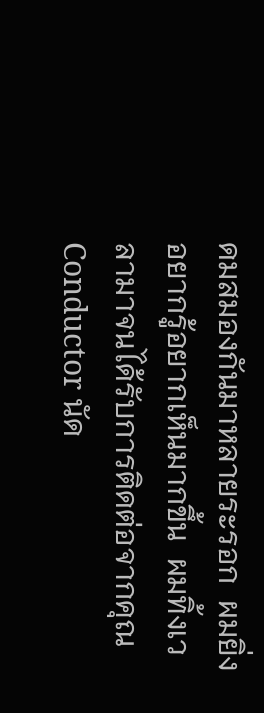ดมสมองกันมาหลายระรอก  ผมยิ่งอยากรู้อยากเห็นมากขึ้น  ผมทิ้งเวลามาจนได้รับการติดต่อจากคุณ Conductor นัด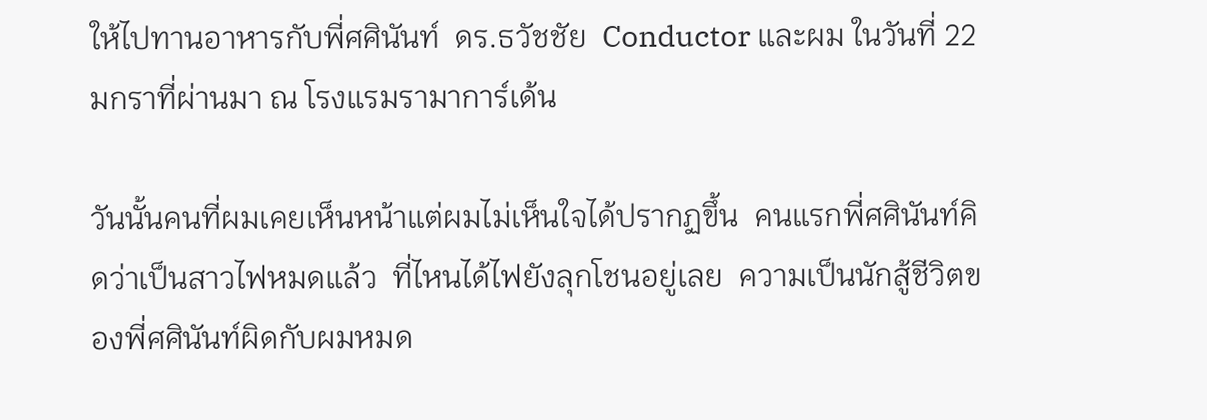ให้ไปทานอาหารกับพี่ศศินันท์  ดร.ธวัชชัย  Conductor และผม ในวันที่ 22 มกราที่ผ่านมา ณ โรงแรมรามาการ์เด้น

วันนั้นคนที่ผมเคยเห็นหน้าแต่ผมไม่เห็นใจได้ปรากฏขึ้น  คนแรกพี่ศศินันท์คิดว่าเป็นสาวไฟหมดแล้ว  ที่ไหนได้ไฟยังลุกโชนอยู่เลย  ความเป็นนักสู้ชีวิตของพี่ศศินันท์ผิดกับผมหมด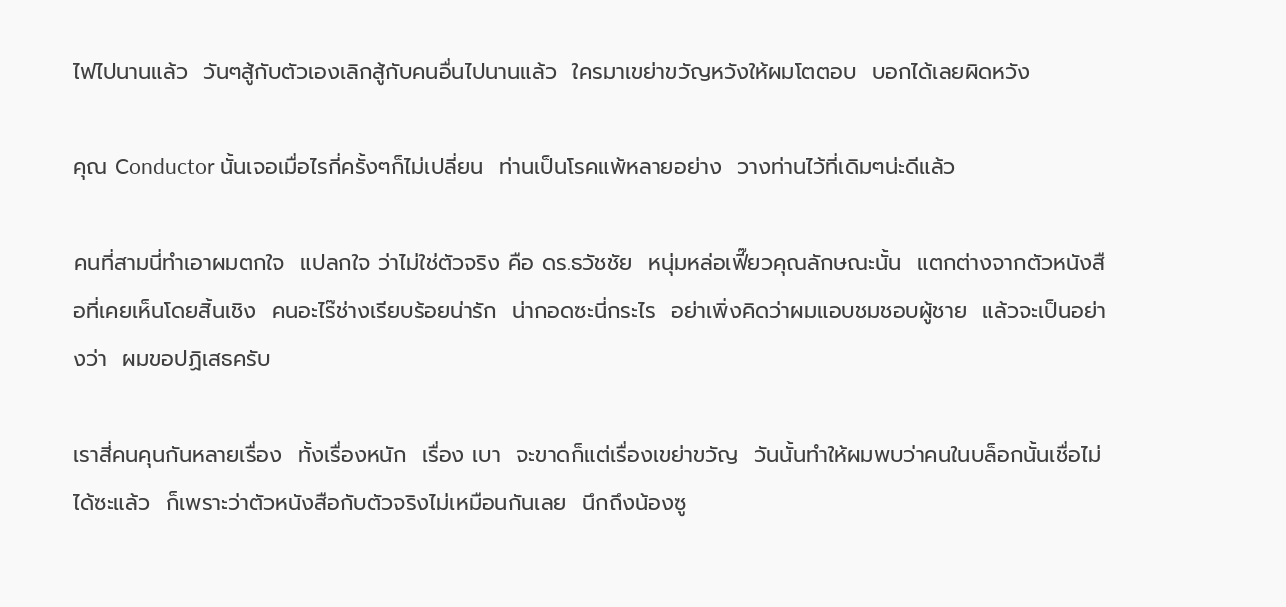ไฟไปนานแล้ว  วันๆสู้กับตัวเองเลิกสู้กับคนอื่นไปนานแล้ว  ใครมาเขย่าขวัญหวังให้ผมโตตอบ  บอกได้เลยผิดหวัง

คุณ Conductor นั้นเจอเมื่อไรกี่ครั้งๆก็ไม่เปลี่ยน  ท่านเป็นโรคแพ้หลายอย่าง  วางท่านไว้ที่เดิมๆน่ะดีแล้ว

คนที่สามนี่ทำเอาผมตกใจ  แปลกใจ ว่าไม่ใช่ตัวจริง คือ ดร.ธวัชชัย  หนุ่มหล่อเฟี๊ยวคุณลักษณะนั้น  แตกต่างจากตัวหนังสือที่เคยเห็นโดยสิ้นเชิง  คนอะไร๊ช่างเรียบร้อยน่ารัก  น่ากอดซะนี่กระไร  อย่าเพิ่งคิดว่าผมแอบชมชอบผู้ชาย  แล้วจะเป็นอย่างว่า  ผมขอปฏิเสธครับ

เราสี่คนคุนกันหลายเรื่อง  ทั้งเรื่องหนัก  เรื่อง เบา  จะขาดก็แต่เรื่องเขย่าขวัญ  วันนั้นทำให้ผมพบว่าคนในบล็อกนั้นเชื่อไม่ได้ซะแล้ว  ก็เพราะว่าตัวหนังสือกับตัวจริงไม่เหมือนกันเลย  นึกถึงน้องซู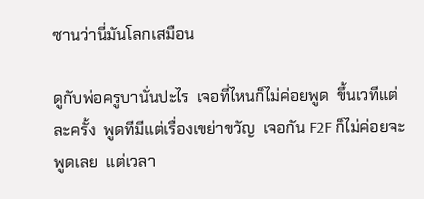ซานว่านี่มันโลกเสมือน

ดูกับพ่อครูบานั่นปะไร  เจอที่ไหนก็ไม่ค่อยพูด  ขึ้นเวทีแต่ละครั้ง  พูดทีมีแต่เรื่องเขย่าขวัญ  เจอกัน F2F ก็ไม่ค่อยจะพูดเลย  แต่เวลา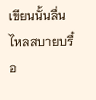เขียนนั้นลื่นไหลสบายบรื๋อ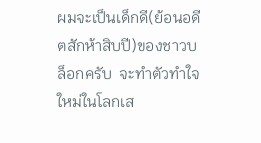ผมจะเป็นเด็กดี(ย้อนอดีตสักห้าสิบปี)ของชาวบล็อกครับ  จะทำตัวทำใจใหม่ในโลกเส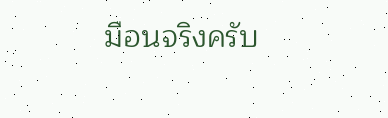มือนจริงครับ